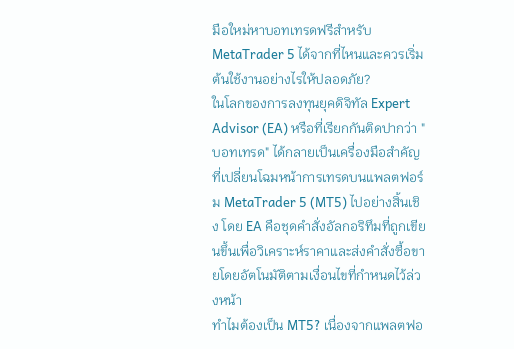มือใหม่หาบอทเทรดฟรีสำหรับ MetaTrader 5 ได้จากที่ไหนและควรเริ่มต้นใช้งานอย่างไรให้ปลอดภัย?
ในโลกของการลงทุนยุคดิจิทัล Expert Advisor (EA) หรือที่เรียกกันติดปากว่า "บอทเทรด" ได้กลายเป็นเครื่องมือสำคัญที่เปลี่ยนโฉมหน้าการเทรดบนแพลตฟอร์ม MetaTrader 5 (MT5) ไปอย่างสิ้นเชิง โดย EA คือชุดคำสั่งอัลกอริทึมที่ถูกเขียนขึ้นเพื่อวิเคราะห์ราคาและส่งคำสั่งซื้อขายโดยอัตโนมัติตามเงื่อนไขที่กำหนดไว้ล่วงหน้า
ทำไมต้องเป็น MT5? เนื่องจากแพลตฟอ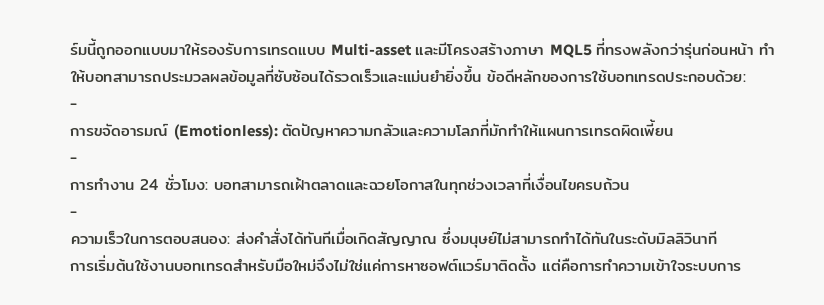ร์มนี้ถูกออกแบบมาให้รองรับการเทรดแบบ Multi-asset และมีโครงสร้างภาษา MQL5 ที่ทรงพลังกว่ารุ่นก่อนหน้า ทำให้บอทสามารถประมวลผลข้อมูลที่ซับซ้อนได้รวดเร็วและแม่นยำยิ่งขึ้น ข้อดีหลักของการใช้บอทเทรดประกอบด้วย:
-
การขจัดอารมณ์ (Emotionless): ตัดปัญหาความกลัวและความโลภที่มักทำให้แผนการเทรดผิดเพี้ยน
-
การทำงาน 24 ชั่วโมง: บอทสามารถเฝ้าตลาดและฉวยโอกาสในทุกช่วงเวลาที่เงื่อนไขครบถ้วน
-
ความเร็วในการตอบสนอง: ส่งคำสั่งได้ทันทีเมื่อเกิดสัญญาณ ซึ่งมนุษย์ไม่สามารถทำได้ทันในระดับมิลลิวินาที
การเริ่มต้นใช้งานบอทเทรดสำหรับมือใหม่จึงไม่ใช่แค่การหาซอฟต์แวร์มาติดตั้ง แต่คือการทำความเข้าใจระบบการ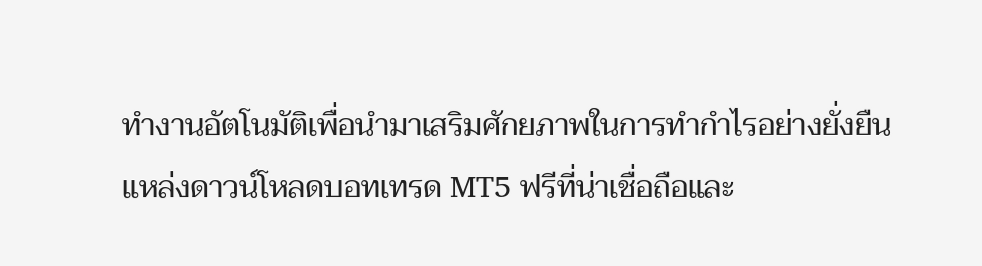ทำงานอัตโนมัติเพื่อนำมาเสริมศักยภาพในการทำกำไรอย่างยั่งยืน
แหล่งดาวน์โหลดบอทเทรด MT5 ฟรีที่น่าเชื่อถือและ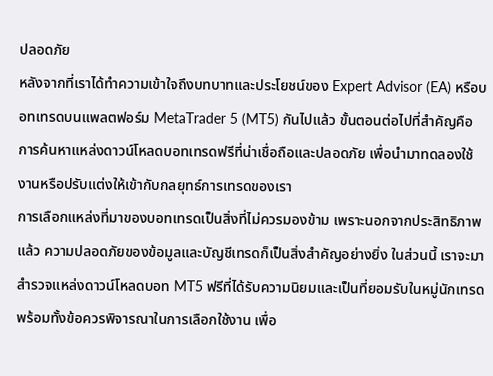ปลอดภัย
หลังจากที่เราได้ทำความเข้าใจถึงบทบาทและประโยชน์ของ Expert Advisor (EA) หรือบอทเทรดบนแพลตฟอร์ม MetaTrader 5 (MT5) กันไปแล้ว ขั้นตอนต่อไปที่สำคัญคือการค้นหาแหล่งดาวน์โหลดบอทเทรดฟรีที่น่าเชื่อถือและปลอดภัย เพื่อนำมาทดลองใช้งานหรือปรับแต่งให้เข้ากับกลยุทธ์การเทรดของเรา
การเลือกแหล่งที่มาของบอทเทรดเป็นสิ่งที่ไม่ควรมองข้าม เพราะนอกจากประสิทธิภาพแล้ว ความปลอดภัยของข้อมูลและบัญชีเทรดก็เป็นสิ่งสำคัญอย่างยิ่ง ในส่วนนี้ เราจะมาสำรวจแหล่งดาวน์โหลดบอท MT5 ฟรีที่ได้รับความนิยมและเป็นที่ยอมรับในหมู่นักเทรด พร้อมทั้งข้อควรพิจารณาในการเลือกใช้งาน เพื่อ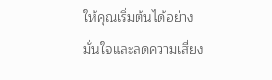ให้คุณเริ่มต้นได้อย่างมั่นใจและลดความเสี่ยง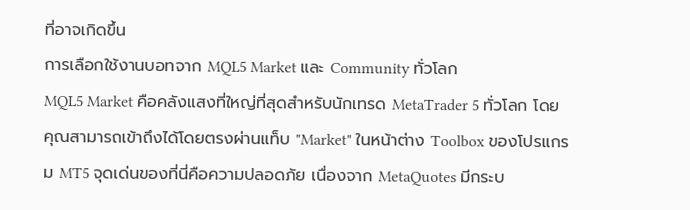ที่อาจเกิดขึ้น
การเลือกใช้งานบอทจาก MQL5 Market และ Community ทั่วโลก
MQL5 Market คือคลังแสงที่ใหญ่ที่สุดสำหรับนักเทรด MetaTrader 5 ทั่วโลก โดยคุณสามารถเข้าถึงได้โดยตรงผ่านแท็บ "Market" ในหน้าต่าง Toolbox ของโปรแกรม MT5 จุดเด่นของที่นี่คือความปลอดภัย เนื่องจาก MetaQuotes มีกระบ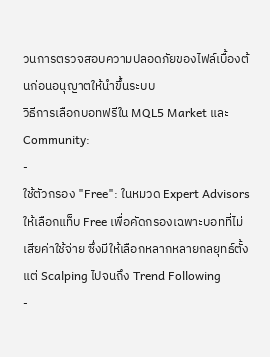วนการตรวจสอบความปลอดภัยของไฟล์เบื้องต้นก่อนอนุญาตให้นำขึ้นระบบ
วิธีการเลือกบอทฟรีใน MQL5 Market และ Community:
-
ใช้ตัวกรอง "Free": ในหมวด Expert Advisors ให้เลือกแท็บ Free เพื่อคัดกรองเฉพาะบอทที่ไม่เสียค่าใช้จ่าย ซึ่งมีให้เลือกหลากหลายกลยุทธ์ตั้งแต่ Scalping ไปจนถึง Trend Following
-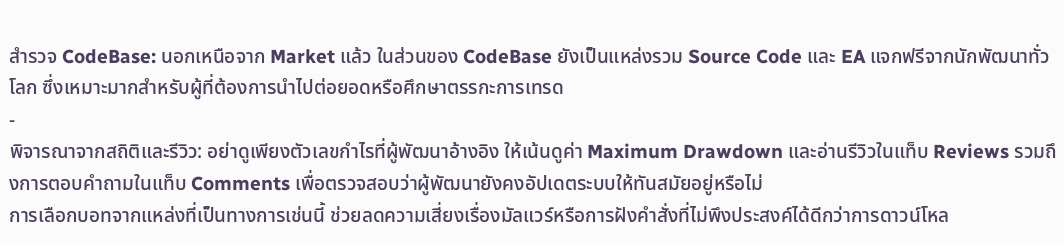สำรวจ CodeBase: นอกเหนือจาก Market แล้ว ในส่วนของ CodeBase ยังเป็นแหล่งรวม Source Code และ EA แจกฟรีจากนักพัฒนาทั่วโลก ซึ่งเหมาะมากสำหรับผู้ที่ต้องการนำไปต่อยอดหรือศึกษาตรรกะการเทรด
-
พิจารณาจากสถิติและรีวิว: อย่าดูเพียงตัวเลขกำไรที่ผู้พัฒนาอ้างอิง ให้เน้นดูค่า Maximum Drawdown และอ่านรีวิวในแท็บ Reviews รวมถึงการตอบคำถามในแท็บ Comments เพื่อตรวจสอบว่าผู้พัฒนายังคงอัปเดตระบบให้ทันสมัยอยู่หรือไม่
การเลือกบอทจากแหล่งที่เป็นทางการเช่นนี้ ช่วยลดความเสี่ยงเรื่องมัลแวร์หรือการฝังคำสั่งที่ไม่พึงประสงค์ได้ดีกว่าการดาวน์โหล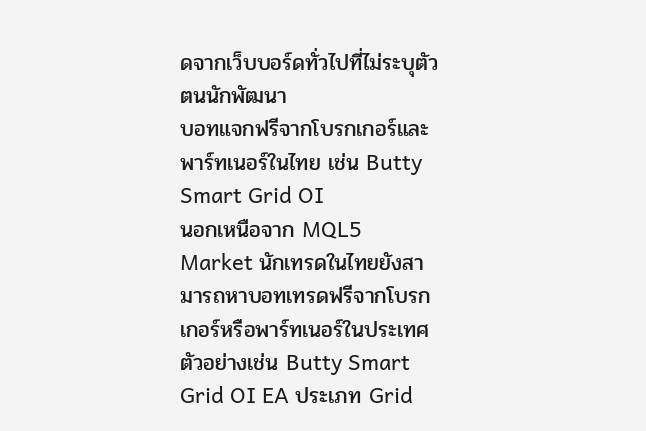ดจากเว็บบอร์ดทั่วไปที่ไม่ระบุตัวตนนักพัฒนา
บอทแจกฟรีจากโบรกเกอร์และพาร์ทเนอร์ในไทย เช่น Butty Smart Grid OI
นอกเหนือจาก MQL5 Market นักเทรดในไทยยังสามารถหาบอทเทรดฟรีจากโบรกเกอร์หรือพาร์ทเนอร์ในประเทศ ตัวอย่างเช่น Butty Smart Grid OI EA ประเภท Grid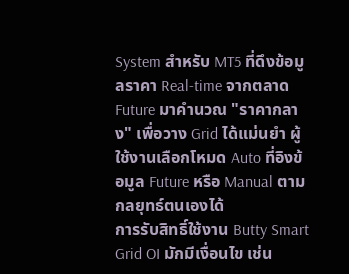System สำหรับ MT5 ที่ดึงข้อมูลราคา Real-time จากตลาด Future มาคำนวณ "ราคากลาง" เพื่อวาง Grid ได้แม่นยำ ผู้ใช้งานเลือกโหมด Auto ที่อิงข้อมูล Future หรือ Manual ตามกลยุทธ์ตนเองได้
การรับสิทธิ์ใช้งาน Butty Smart Grid OI มักมีเงื่อนไข เช่น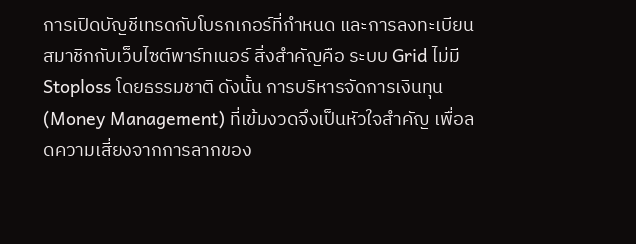การเปิดบัญชีเทรดกับโบรกเกอร์ที่กำหนด และการลงทะเบียนสมาชิกกับเว็บไซต์พาร์ทเนอร์ สิ่งสำคัญคือ ระบบ Grid ไม่มี Stoploss โดยธรรมชาติ ดังนั้น การบริหารจัดการเงินทุน (Money Management) ที่เข้มงวดจึงเป็นหัวใจสำคัญ เพื่อลดความเสี่ยงจากการลากของ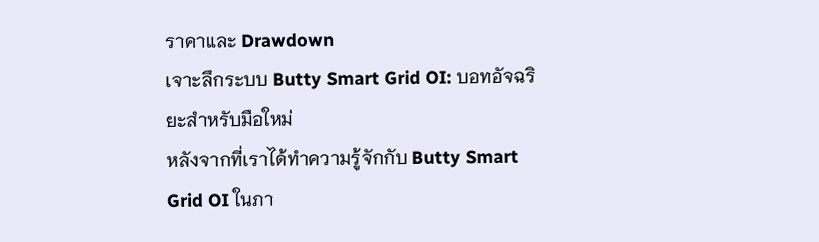ราคาและ Drawdown
เจาะลึกระบบ Butty Smart Grid OI: บอทอัจฉริยะสำหรับมือใหม่
หลังจากที่เราได้ทำความรู้จักกับ Butty Smart Grid OI ในภา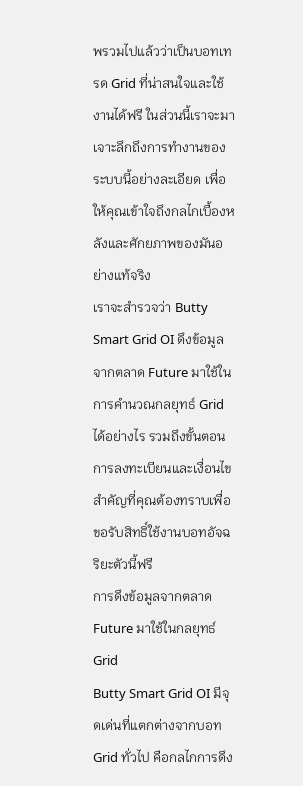พรวมไปแล้วว่าเป็นบอทเทรด Grid ที่น่าสนใจและใช้งานได้ฟรี ในส่วนนี้เราจะมาเจาะลึกถึงการทำงานของระบบนี้อย่างละเอียด เพื่อให้คุณเข้าใจถึงกลไกเบื้องหลังและศักยภาพของมันอย่างแท้จริง
เราจะสำรวจว่า Butty Smart Grid OI ดึงข้อมูลจากตลาด Future มาใช้ในการคำนวณกลยุทธ์ Grid ได้อย่างไร รวมถึงขั้นตอนการลงทะเบียนและเงื่อนไขสำคัญที่คุณต้องทราบเพื่อขอรับสิทธิ์ใช้งานบอทอัจฉริยะตัวนี้ฟรี
การดึงข้อมูลจากตลาด Future มาใช้ในกลยุทธ์ Grid
Butty Smart Grid OI มีจุดเด่นที่แตกต่างจากบอท Grid ทั่วไป คือกลไกการดึง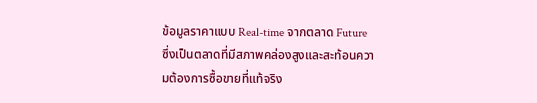ข้อมูลราคาแบบ Real-time จากตลาด Future ซึ่งเป็นตลาดที่มีสภาพคล่องสูงและสะท้อนความต้องการซื้อขายที่แท้จริง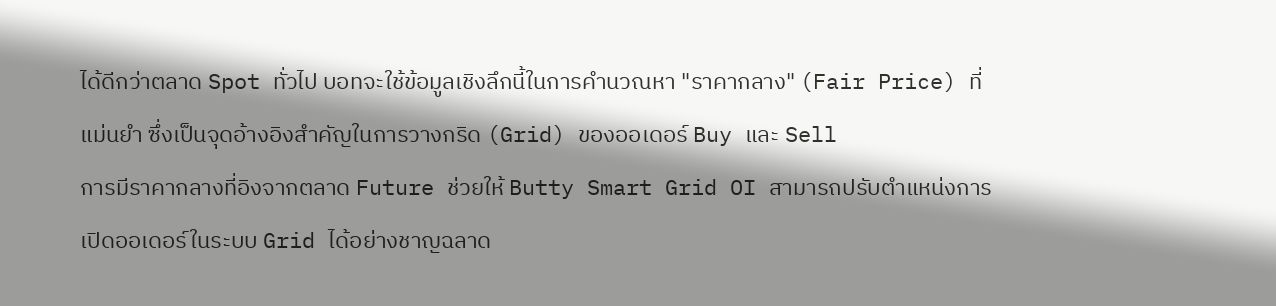ได้ดีกว่าตลาด Spot ทั่วไป บอทจะใช้ข้อมูลเชิงลึกนี้ในการคำนวณหา "ราคากลาง" (Fair Price) ที่แม่นยำ ซึ่งเป็นจุดอ้างอิงสำคัญในการวางกริด (Grid) ของออเดอร์ Buy และ Sell
การมีราคากลางที่อิงจากตลาด Future ช่วยให้ Butty Smart Grid OI สามารถปรับตำแหน่งการเปิดออเดอร์ในระบบ Grid ได้อย่างชาญฉลาด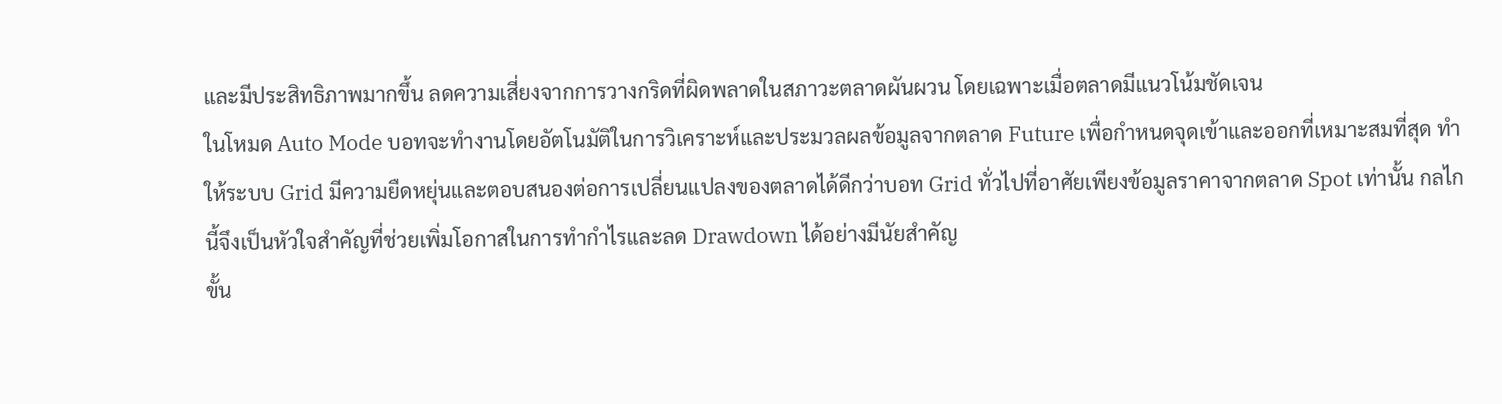และมีประสิทธิภาพมากขึ้น ลดความเสี่ยงจากการวางกริดที่ผิดพลาดในสภาวะตลาดผันผวน โดยเฉพาะเมื่อตลาดมีแนวโน้มชัดเจน
ในโหมด Auto Mode บอทจะทำงานโดยอัตโนมัติในการวิเคราะห์และประมวลผลข้อมูลจากตลาด Future เพื่อกำหนดจุดเข้าและออกที่เหมาะสมที่สุด ทำให้ระบบ Grid มีความยืดหยุ่นและตอบสนองต่อการเปลี่ยนแปลงของตลาดได้ดีกว่าบอท Grid ทั่วไปที่อาศัยเพียงข้อมูลราคาจากตลาด Spot เท่านั้น กลไกนี้จึงเป็นหัวใจสำคัญที่ช่วยเพิ่มโอกาสในการทำกำไรและลด Drawdown ได้อย่างมีนัยสำคัญ
ขั้น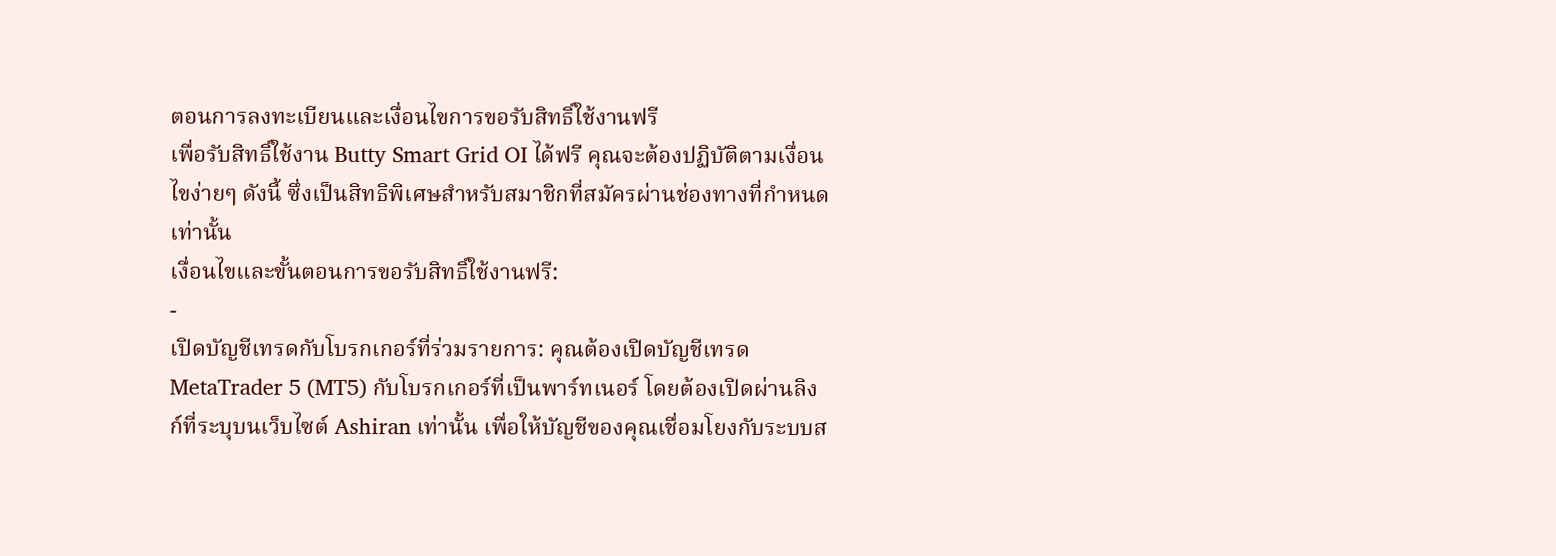ตอนการลงทะเบียนและเงื่อนไขการขอรับสิทธิ์ใช้งานฟรี
เพื่อรับสิทธิ์ใช้งาน Butty Smart Grid OI ได้ฟรี คุณจะต้องปฏิบัติตามเงื่อนไขง่ายๆ ดังนี้ ซึ่งเป็นสิทธิพิเศษสำหรับสมาชิกที่สมัครผ่านช่องทางที่กำหนดเท่านั้น
เงื่อนไขและขั้นตอนการขอรับสิทธิ์ใช้งานฟรี:
-
เปิดบัญชีเทรดกับโบรกเกอร์ที่ร่วมรายการ: คุณต้องเปิดบัญชีเทรด MetaTrader 5 (MT5) กับโบรกเกอร์ที่เป็นพาร์ทเนอร์ โดยต้องเปิดผ่านลิงก์ที่ระบุบนเว็บไซต์ Ashiran เท่านั้น เพื่อให้บัญชีของคุณเชื่อมโยงกับระบบส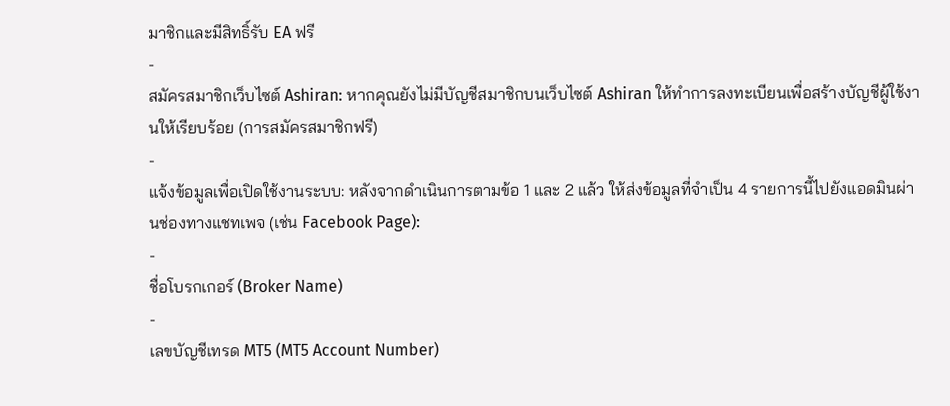มาชิกและมีสิทธิ์รับ EA ฟรี
-
สมัครสมาชิกเว็บไซต์ Ashiran: หากคุณยังไม่มีบัญชีสมาชิกบนเว็บไซต์ Ashiran ให้ทำการลงทะเบียนเพื่อสร้างบัญชีผู้ใช้งานให้เรียบร้อย (การสมัครสมาชิกฟรี)
-
แจ้งข้อมูลเพื่อเปิดใช้งานระบบ: หลังจากดำเนินการตามข้อ 1 และ 2 แล้ว ให้ส่งข้อมูลที่จำเป็น 4 รายการนี้ไปยังแอดมินผ่านช่องทางแชทเพจ (เช่น Facebook Page):
-
ชื่อโบรกเกอร์ (Broker Name)
-
เลขบัญชีเทรด MT5 (MT5 Account Number)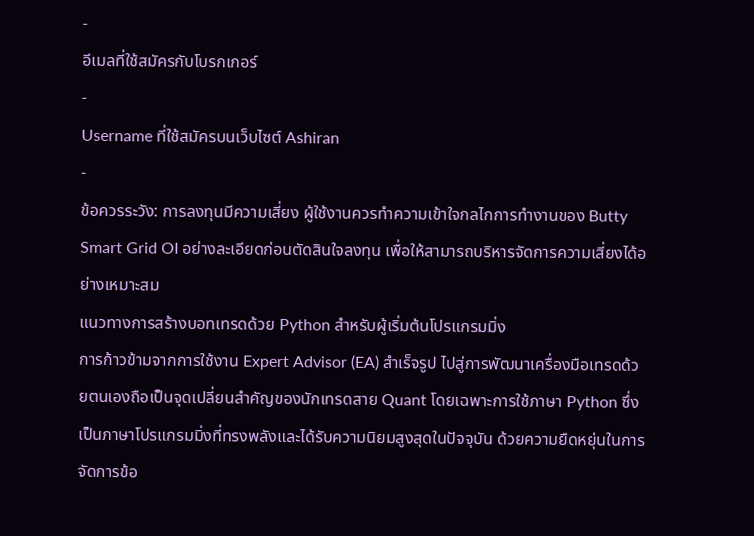-
อีเมลที่ใช้สมัครกับโบรกเกอร์
-
Username ที่ใช้สมัครบนเว็บไซต์ Ashiran
-
ข้อควรระวัง: การลงทุนมีความเสี่ยง ผู้ใช้งานควรทำความเข้าใจกลไกการทำงานของ Butty Smart Grid OI อย่างละเอียดก่อนตัดสินใจลงทุน เพื่อให้สามารถบริหารจัดการความเสี่ยงได้อย่างเหมาะสม
แนวทางการสร้างบอทเทรดด้วย Python สำหรับผู้เริ่มต้นโปรแกรมมิ่ง
การก้าวข้ามจากการใช้งาน Expert Advisor (EA) สำเร็จรูป ไปสู่การพัฒนาเครื่องมือเทรดด้วยตนเองถือเป็นจุดเปลี่ยนสำคัญของนักเทรดสาย Quant โดยเฉพาะการใช้ภาษา Python ซึ่งเป็นภาษาโปรแกรมมิ่งที่ทรงพลังและได้รับความนิยมสูงสุดในปัจจุบัน ด้วยความยืดหยุ่นในการจัดการข้อ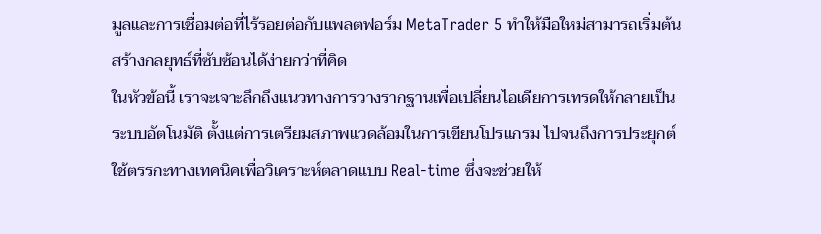มูลและการเชื่อมต่อที่ไร้รอยต่อกับแพลตฟอร์ม MetaTrader 5 ทำให้มือใหม่สามารถเริ่มต้นสร้างกลยุทธ์ที่ซับซ้อนได้ง่ายกว่าที่คิด
ในหัวข้อนี้ เราจะเจาะลึกถึงแนวทางการวางรากฐานเพื่อเปลี่ยนไอเดียการเทรดให้กลายเป็นระบบอัตโนมัติ ตั้งแต่การเตรียมสภาพแวดล้อมในการเขียนโปรแกรม ไปจนถึงการประยุกต์ใช้ตรรกะทางเทคนิคเพื่อวิเคราะห์ตลาดแบบ Real-time ซึ่งจะช่วยให้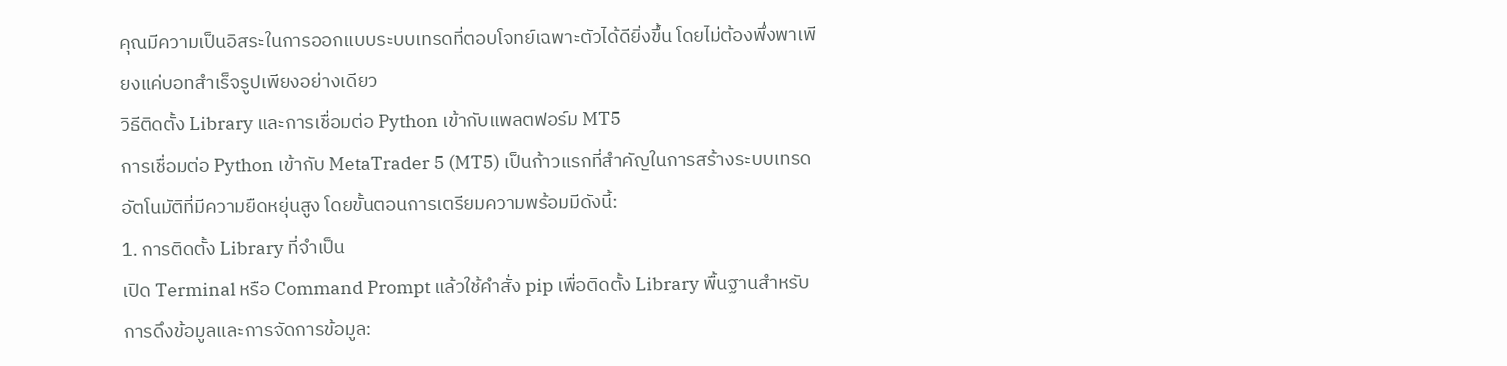คุณมีความเป็นอิสระในการออกแบบระบบเทรดที่ตอบโจทย์เฉพาะตัวได้ดียิ่งขึ้น โดยไม่ต้องพึ่งพาเพียงแค่บอทสำเร็จรูปเพียงอย่างเดียว
วิธีติดตั้ง Library และการเชื่อมต่อ Python เข้ากับแพลตฟอร์ม MT5
การเชื่อมต่อ Python เข้ากับ MetaTrader 5 (MT5) เป็นก้าวแรกที่สำคัญในการสร้างระบบเทรดอัตโนมัติที่มีความยืดหยุ่นสูง โดยขั้นตอนการเตรียมความพร้อมมีดังนี้:
1. การติดตั้ง Library ที่จำเป็น
เปิด Terminal หรือ Command Prompt แล้วใช้คำสั่ง pip เพื่อติดตั้ง Library พื้นฐานสำหรับการดึงข้อมูลและการจัดการข้อมูล: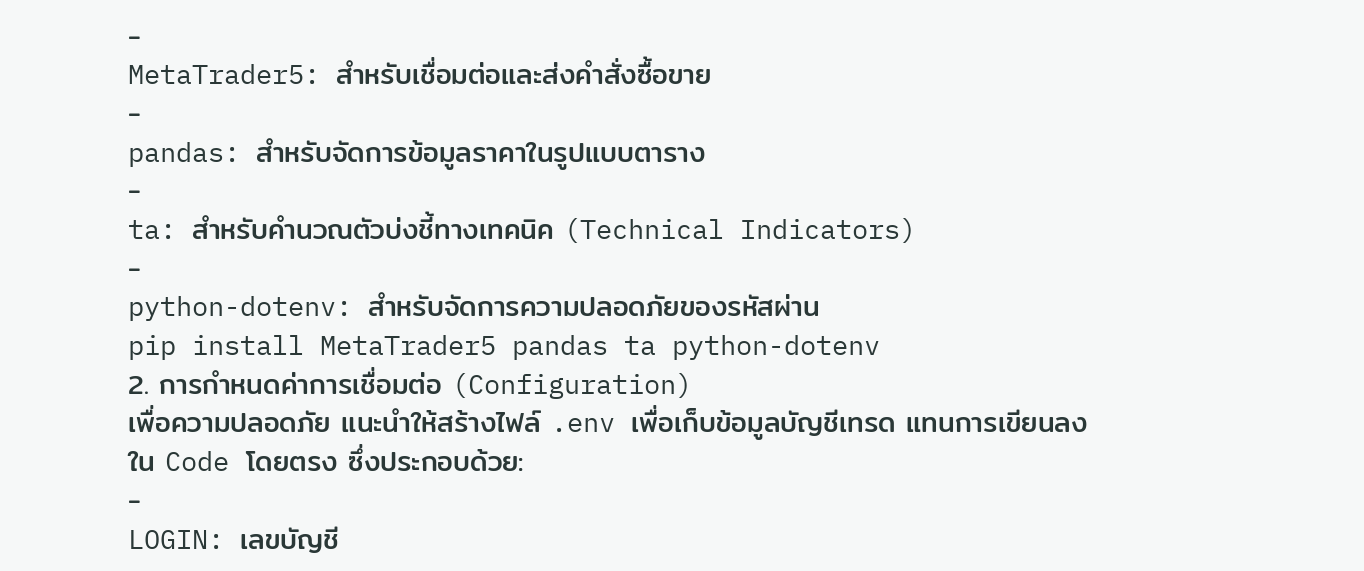-
MetaTrader5: สำหรับเชื่อมต่อและส่งคำสั่งซื้อขาย
-
pandas: สำหรับจัดการข้อมูลราคาในรูปแบบตาราง
-
ta: สำหรับคำนวณตัวบ่งชี้ทางเทคนิค (Technical Indicators)
-
python-dotenv: สำหรับจัดการความปลอดภัยของรหัสผ่าน
pip install MetaTrader5 pandas ta python-dotenv
2. การกำหนดค่าการเชื่อมต่อ (Configuration)
เพื่อความปลอดภัย แนะนำให้สร้างไฟล์ .env เพื่อเก็บข้อมูลบัญชีเทรด แทนการเขียนลงใน Code โดยตรง ซึ่งประกอบด้วย:
-
LOGIN: เลขบัญชี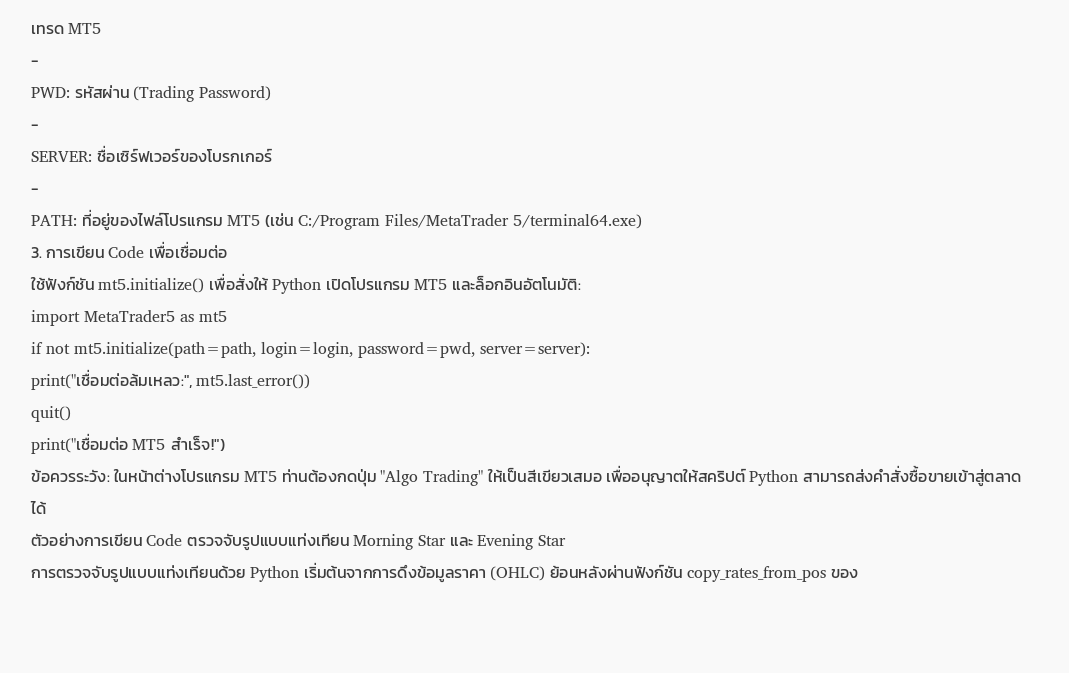เทรด MT5
-
PWD: รหัสผ่าน (Trading Password)
-
SERVER: ชื่อเซิร์ฟเวอร์ของโบรกเกอร์
-
PATH: ที่อยู่ของไฟล์โปรแกรม MT5 (เช่น C:/Program Files/MetaTrader 5/terminal64.exe)
3. การเขียน Code เพื่อเชื่อมต่อ
ใช้ฟังก์ชัน mt5.initialize() เพื่อสั่งให้ Python เปิดโปรแกรม MT5 และล็อกอินอัตโนมัติ:
import MetaTrader5 as mt5
if not mt5.initialize(path=path, login=login, password=pwd, server=server):
print("เชื่อมต่อล้มเหลว:", mt5.last_error())
quit()
print("เชื่อมต่อ MT5 สำเร็จ!")
ข้อควรระวัง: ในหน้าต่างโปรแกรม MT5 ท่านต้องกดปุ่ม "Algo Trading" ให้เป็นสีเขียวเสมอ เพื่ออนุญาตให้สคริปต์ Python สามารถส่งคำสั่งซื้อขายเข้าสู่ตลาดได้
ตัวอย่างการเขียน Code ตรวจจับรูปแบบแท่งเทียน Morning Star และ Evening Star
การตรวจจับรูปแบบแท่งเทียนด้วย Python เริ่มต้นจากการดึงข้อมูลราคา (OHLC) ย้อนหลังผ่านฟังก์ชัน copy_rates_from_pos ของ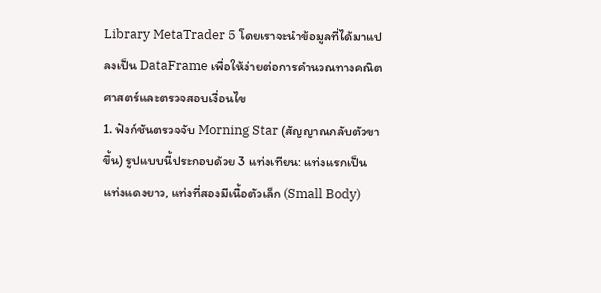Library MetaTrader 5 โดยเราจะนำข้อมูลที่ได้มาแปลงเป็น DataFrame เพื่อให้ง่ายต่อการคำนวณทางคณิตศาสตร์และตรวจสอบเงื่อนไข
1. ฟังก์ชันตรวจจับ Morning Star (สัญญาณกลับตัวขาขึ้น) รูปแบบนี้ประกอบด้วย 3 แท่งเทียน: แท่งแรกเป็นแท่งแดงยาว, แท่งที่สองมีเนื้อตัวเล็ก (Small Body)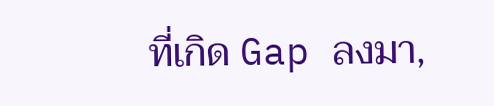ที่เกิด Gap ลงมา,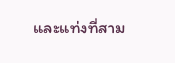และแท่งที่สาม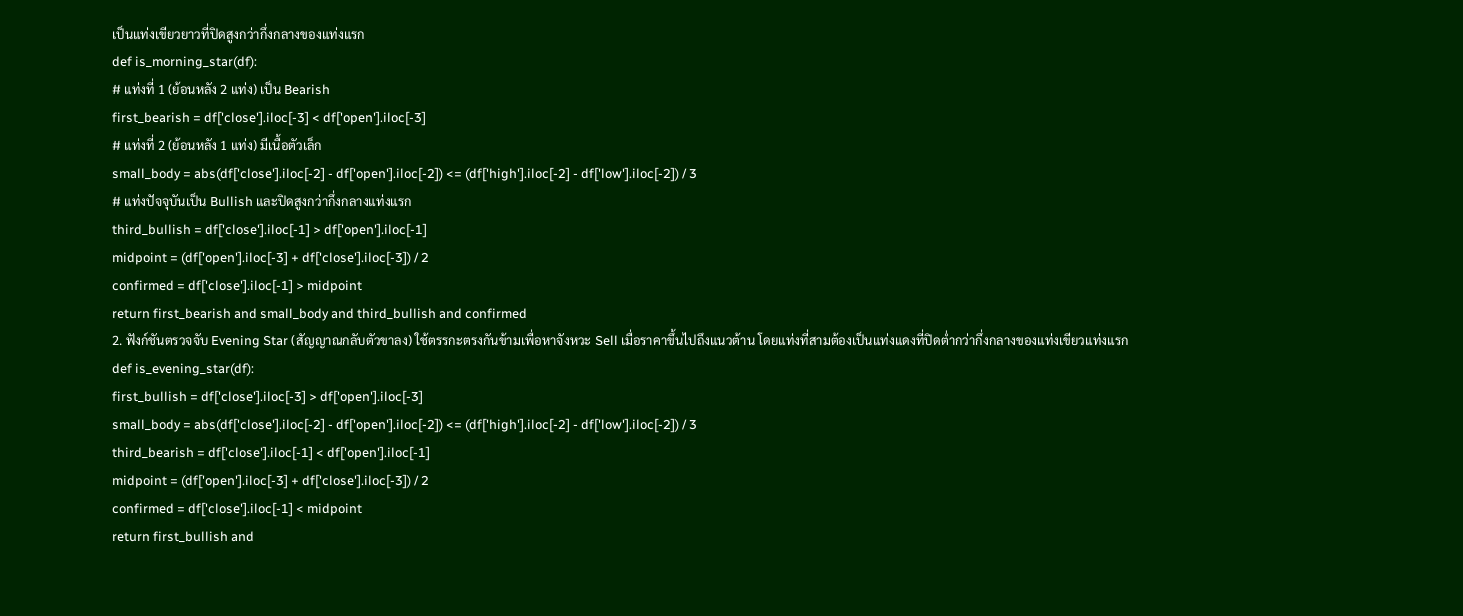เป็นแท่งเขียวยาวที่ปิดสูงกว่ากึ่งกลางของแท่งแรก
def is_morning_star(df):
# แท่งที่ 1 (ย้อนหลัง 2 แท่ง) เป็น Bearish
first_bearish = df['close'].iloc[-3] < df['open'].iloc[-3]
# แท่งที่ 2 (ย้อนหลัง 1 แท่ง) มีเนื้อตัวเล็ก
small_body = abs(df['close'].iloc[-2] - df['open'].iloc[-2]) <= (df['high'].iloc[-2] - df['low'].iloc[-2]) / 3
# แท่งปัจจุบันเป็น Bullish และปิดสูงกว่ากึ่งกลางแท่งแรก
third_bullish = df['close'].iloc[-1] > df['open'].iloc[-1]
midpoint = (df['open'].iloc[-3] + df['close'].iloc[-3]) / 2
confirmed = df['close'].iloc[-1] > midpoint
return first_bearish and small_body and third_bullish and confirmed
2. ฟังก์ชันตรวจจับ Evening Star (สัญญาณกลับตัวขาลง) ใช้ตรรกะตรงกันข้ามเพื่อหาจังหวะ Sell เมื่อราคาขึ้นไปถึงแนวต้าน โดยแท่งที่สามต้องเป็นแท่งแดงที่ปิดต่ำกว่ากึ่งกลางของแท่งเขียวแท่งแรก
def is_evening_star(df):
first_bullish = df['close'].iloc[-3] > df['open'].iloc[-3]
small_body = abs(df['close'].iloc[-2] - df['open'].iloc[-2]) <= (df['high'].iloc[-2] - df['low'].iloc[-2]) / 3
third_bearish = df['close'].iloc[-1] < df['open'].iloc[-1]
midpoint = (df['open'].iloc[-3] + df['close'].iloc[-3]) / 2
confirmed = df['close'].iloc[-1] < midpoint
return first_bullish and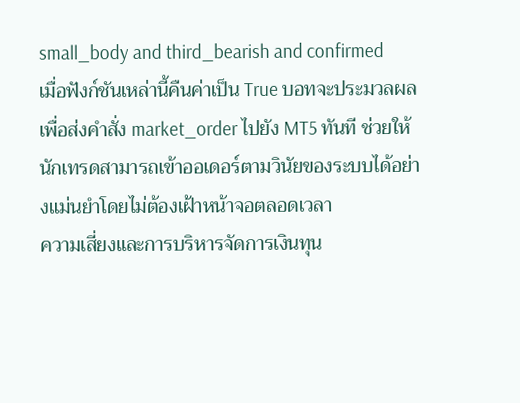small_body and third_bearish and confirmed
เมื่อฟังก์ชันเหล่านี้คืนค่าเป็น True บอทจะประมวลผลเพื่อส่งคำสั่ง market_order ไปยัง MT5 ทันที ช่วยให้นักเทรดสามารถเข้าออเดอร์ตามวินัยของระบบได้อย่างแม่นยำโดยไม่ต้องเฝ้าหน้าจอตลอดเวลา
ความเสี่ยงและการบริหารจัดการเงินทุน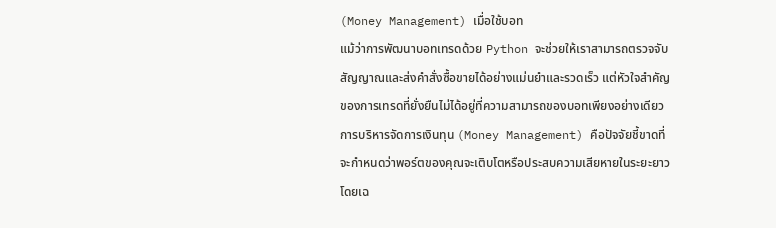(Money Management) เมื่อใช้บอท
แม้ว่าการพัฒนาบอทเทรดด้วย Python จะช่วยให้เราสามารถตรวจจับสัญญาณและส่งคำสั่งซื้อขายได้อย่างแม่นยำและรวดเร็ว แต่หัวใจสำคัญของการเทรดที่ยั่งยืนไม่ได้อยู่ที่ความสามารถของบอทเพียงอย่างเดียว การบริหารจัดการเงินทุน (Money Management) คือปัจจัยชี้ขาดที่จะกำหนดว่าพอร์ตของคุณจะเติบโตหรือประสบความเสียหายในระยะยาว
โดยเฉ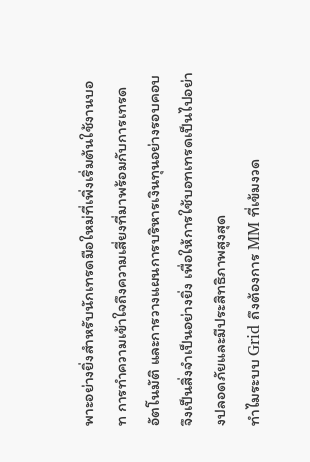พาะอย่างยิ่งสำหรับนักเทรดมือใหม่ที่เพิ่งเริ่มต้นใช้งานบอท การทำความเข้าใจถึงความเสี่ยงที่มาพร้อมกับการเทรดอัตโนมัติ และการวางแผนการบริหารเงินทุนอย่างรอบคอบจึงเป็นสิ่งจำเป็นอย่างยิ่ง เพื่อให้การใช้บอทเทรดเป็นไปอย่างปลอดภัยและมีประสิทธิภาพสูงสุด
ทำไมระบบ Grid ถึงต้องการ MM ที่เข้มงวด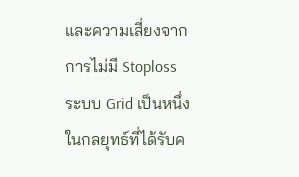และความเสี่ยงจากการไม่มี Stoploss
ระบบ Grid เป็นหนึ่งในกลยุทธ์ที่ได้รับค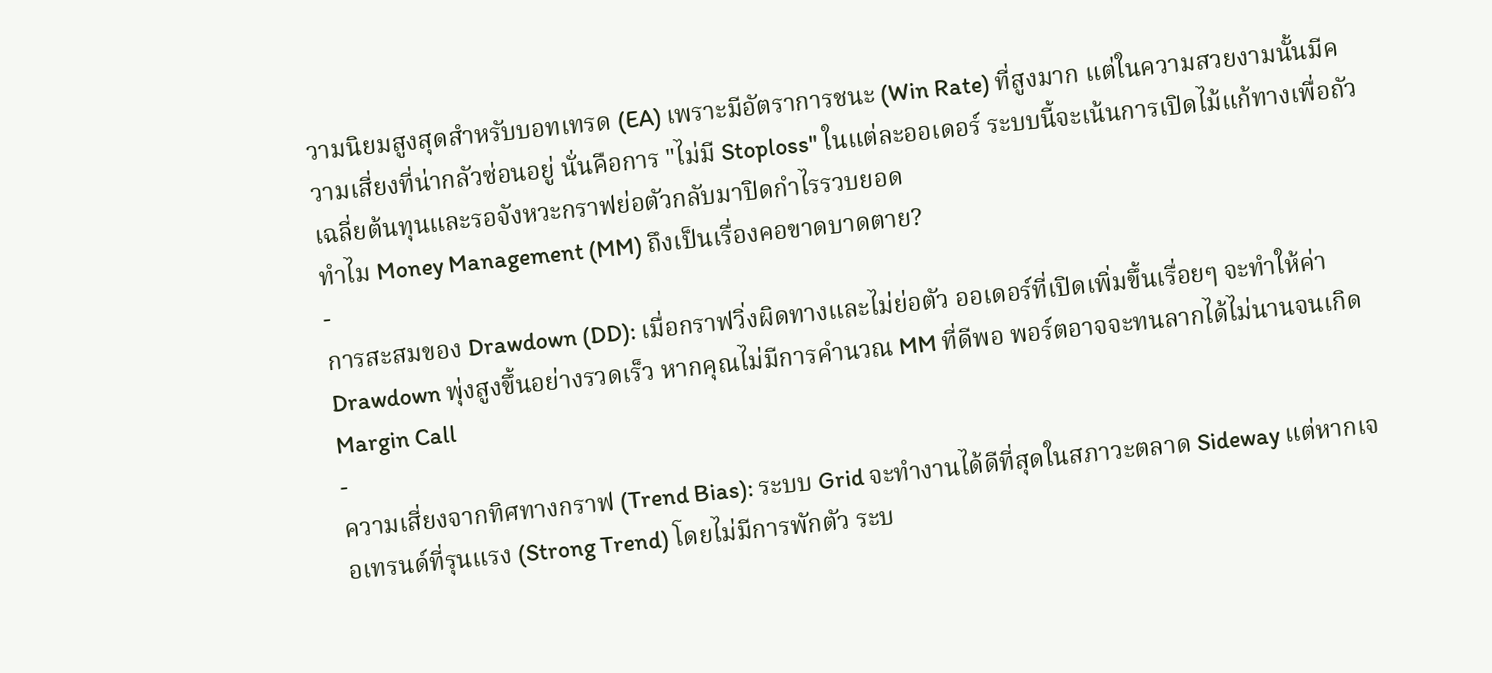วามนิยมสูงสุดสำหรับบอทเทรด (EA) เพราะมีอัตราการชนะ (Win Rate) ที่สูงมาก แต่ในความสวยงามนั้นมีความเสี่ยงที่น่ากลัวซ่อนอยู่ นั่นคือการ "ไม่มี Stoploss" ในแต่ละออเดอร์ ระบบนี้จะเน้นการเปิดไม้แก้ทางเพื่อถัวเฉลี่ยต้นทุนและรอจังหวะกราฟย่อตัวกลับมาปิดกำไรรวบยอด
ทำไม Money Management (MM) ถึงเป็นเรื่องคอขาดบาดตาย?
-
การสะสมของ Drawdown (DD): เมื่อกราฟวิ่งผิดทางและไม่ย่อตัว ออเดอร์ที่เปิดเพิ่มขึ้นเรื่อยๆ จะทำให้ค่า Drawdown พุ่งสูงขึ้นอย่างรวดเร็ว หากคุณไม่มีการคำนวณ MM ที่ดีพอ พอร์ตอาจจะทนลากได้ไม่นานจนเกิด Margin Call
-
ความเสี่ยงจากทิศทางกราฟ (Trend Bias): ระบบ Grid จะทำงานได้ดีที่สุดในสภาวะตลาด Sideway แต่หากเจอเทรนด์ที่รุนแรง (Strong Trend) โดยไม่มีการพักตัว ระบ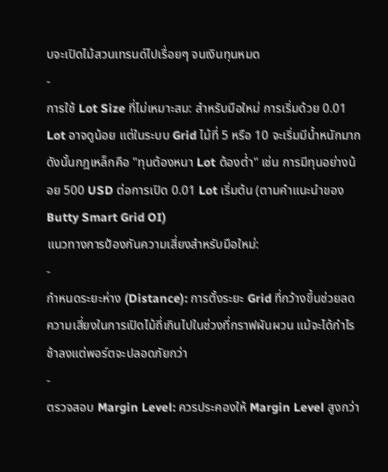บจะเปิดไม้สวนเทรนด์ไปเรื่อยๆ จนเงินทุนหมด
-
การใช้ Lot Size ที่ไม่เหมาะสม: สำหรับมือใหม่ การเริ่มด้วย 0.01 Lot อาจดูน้อย แต่ในระบบ Grid ไม้ที่ 5 หรือ 10 จะเริ่มมีน้ำหนักมาก ดังนั้นกฎเหล็กคือ "ทุนต้องหนา Lot ต้องต่ำ" เช่น การมีทุนอย่างน้อย 500 USD ต่อการเปิด 0.01 Lot เริ่มต้น (ตามคำแนะนำของ Butty Smart Grid OI)
แนวทางการป้องกันความเสี่ยงสำหรับมือใหม่:
-
กำหนดระยะห่าง (Distance): การตั้งระยะ Grid ที่กว้างขึ้นช่วยลดความเสี่ยงในการเปิดไม้ถี่เกินไปในช่วงที่กราฟผันผวน แม้จะได้กำไรช้าลงแต่พอร์ตจะปลอดภัยกว่า
-
ตรวจสอบ Margin Level: ควรประคองให้ Margin Level สูงกว่า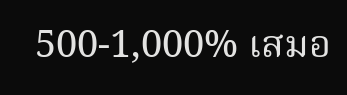500-1,000% เสมอ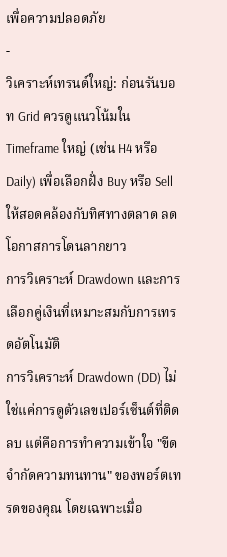เพื่อความปลอดภัย
-
วิเคราะห์เทรนด์ใหญ่: ก่อนรันบอท Grid ควรดูแนวโน้มใน Timeframe ใหญ่ (เช่น H4 หรือ Daily) เพื่อเลือกฝั่ง Buy หรือ Sell ให้สอดคล้องกับทิศทางตลาด ลดโอกาสการโดนลากยาว
การวิเคราะห์ Drawdown และการเลือกคู่เงินที่เหมาะสมกับการเทรดอัตโนมัติ
การวิเคราะห์ Drawdown (DD) ไม่ใช่แค่การดูตัวเลขเปอร์เซ็นต์ที่ติดลบ แต่คือการทำความเข้าใจ "ขีดจำกัดความทนทาน" ของพอร์ตเทรดของคุณ โดยเฉพาะเมื่อ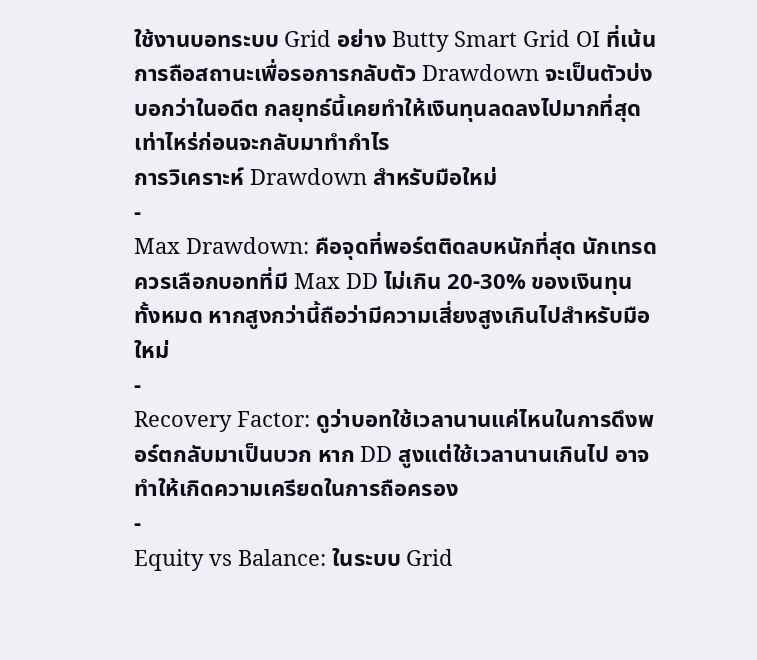ใช้งานบอทระบบ Grid อย่าง Butty Smart Grid OI ที่เน้นการถือสถานะเพื่อรอการกลับตัว Drawdown จะเป็นตัวบ่งบอกว่าในอดีต กลยุทธ์นี้เคยทำให้เงินทุนลดลงไปมากที่สุดเท่าไหร่ก่อนจะกลับมาทำกำไร
การวิเคราะห์ Drawdown สำหรับมือใหม่
-
Max Drawdown: คือจุดที่พอร์ตติดลบหนักที่สุด นักเทรดควรเลือกบอทที่มี Max DD ไม่เกิน 20-30% ของเงินทุนทั้งหมด หากสูงกว่านี้ถือว่ามีความเสี่ยงสูงเกินไปสำหรับมือใหม่
-
Recovery Factor: ดูว่าบอทใช้เวลานานแค่ไหนในการดึงพอร์ตกลับมาเป็นบวก หาก DD สูงแต่ใช้เวลานานเกินไป อาจทำให้เกิดความเครียดในการถือครอง
-
Equity vs Balance: ในระบบ Grid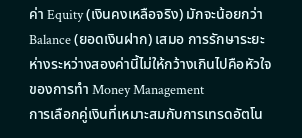ค่า Equity (เงินคงเหลือจริง) มักจะน้อยกว่า Balance (ยอดเงินฝาก) เสมอ การรักษาระยะห่างระหว่างสองค่านี้ไม่ให้กว้างเกินไปคือหัวใจของการทำ Money Management
การเลือกคู่เงินที่เหมาะสมกับการเทรดอัตโน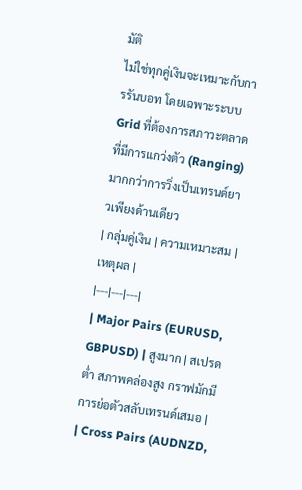มัติ
ไม่ใช่ทุกคู่เงินจะเหมาะกับการรันบอท โดยเฉพาะระบบ Grid ที่ต้องการสภาวะตลาดที่มีการแกว่งตัว (Ranging) มากกว่าการวิ่งเป็นเทรนด์ยาวเพียงด้านเดียว
| กลุ่มคู่เงิน | ความเหมาะสม | เหตุผล |
|---|---|---|
| Major Pairs (EURUSD, GBPUSD) | สูงมาก | สเปรดต่ำ สภาพคล่องสูง กราฟมักมีการย่อตัวสลับเทรนด์เสมอ |
| Cross Pairs (AUDNZD,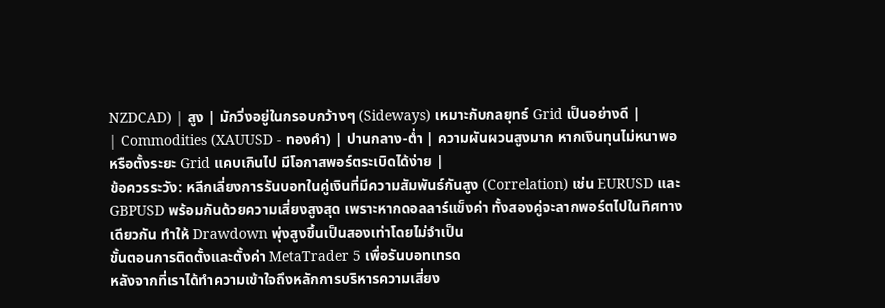NZDCAD) | สูง | มักวิ่งอยู่ในกรอบกว้างๆ (Sideways) เหมาะกับกลยุทธ์ Grid เป็นอย่างดี |
| Commodities (XAUUSD - ทองคำ) | ปานกลาง-ต่ำ | ความผันผวนสูงมาก หากเงินทุนไม่หนาพอหรือตั้งระยะ Grid แคบเกินไป มีโอกาสพอร์ตระเบิดได้ง่าย |
ข้อควรระวัง: หลีกเลี่ยงการรันบอทในคู่เงินที่มีความสัมพันธ์กันสูง (Correlation) เช่น EURUSD และ GBPUSD พร้อมกันด้วยความเสี่ยงสูงสุด เพราะหากดอลลาร์แข็งค่า ทั้งสองคู่จะลากพอร์ตไปในทิศทางเดียวกัน ทำให้ Drawdown พุ่งสูงขึ้นเป็นสองเท่าโดยไม่จำเป็น
ขั้นตอนการติดตั้งและตั้งค่า MetaTrader 5 เพื่อรันบอทเทรด
หลังจากที่เราได้ทำความเข้าใจถึงหลักการบริหารความเสี่ยง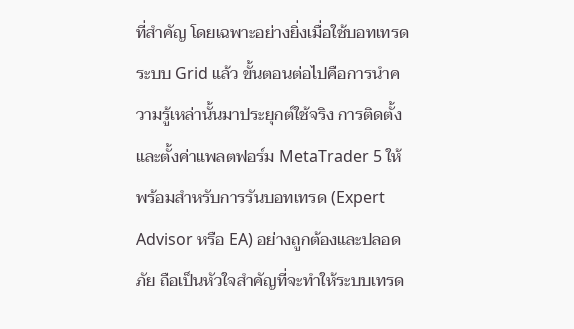ที่สำคัญ โดยเฉพาะอย่างยิ่งเมื่อใช้บอทเทรดระบบ Grid แล้ว ขั้นตอนต่อไปคือการนำความรู้เหล่านั้นมาประยุกต์ใช้จริง การติดตั้งและตั้งค่าแพลตฟอร์ม MetaTrader 5 ให้พร้อมสำหรับการรันบอทเทรด (Expert Advisor หรือ EA) อย่างถูกต้องและปลอดภัย ถือเป็นหัวใจสำคัญที่จะทำให้ระบบเทรด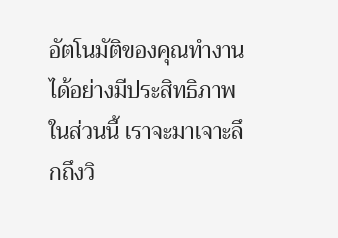อัตโนมัติของคุณทำงานได้อย่างมีประสิทธิภาพ
ในส่วนนี้ เราจะมาเจาะลึกถึงวิ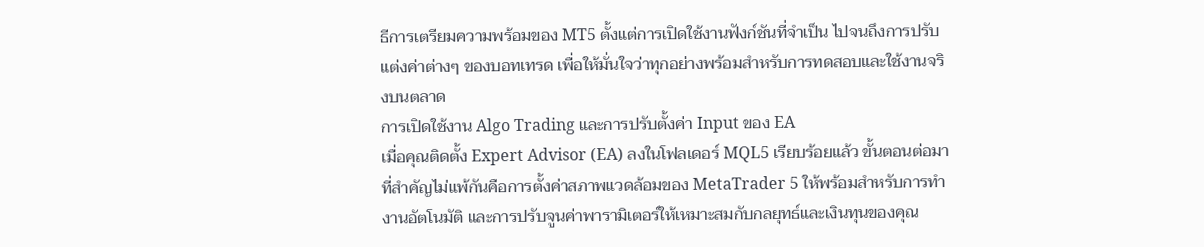ธีการเตรียมความพร้อมของ MT5 ตั้งแต่การเปิดใช้งานฟังก์ชันที่จำเป็น ไปจนถึงการปรับแต่งค่าต่างๆ ของบอทเทรด เพื่อให้มั่นใจว่าทุกอย่างพร้อมสำหรับการทดสอบและใช้งานจริงบนตลาด
การเปิดใช้งาน Algo Trading และการปรับตั้งค่า Input ของ EA
เมื่อคุณติดตั้ง Expert Advisor (EA) ลงในโฟลเดอร์ MQL5 เรียบร้อยแล้ว ขั้นตอนต่อมาที่สำคัญไม่แพ้กันคือการตั้งค่าสภาพแวดล้อมของ MetaTrader 5 ให้พร้อมสำหรับการทำงานอัตโนมัติ และการปรับจูนค่าพารามิเตอร์ให้เหมาะสมกับกลยุทธ์และเงินทุนของคุณ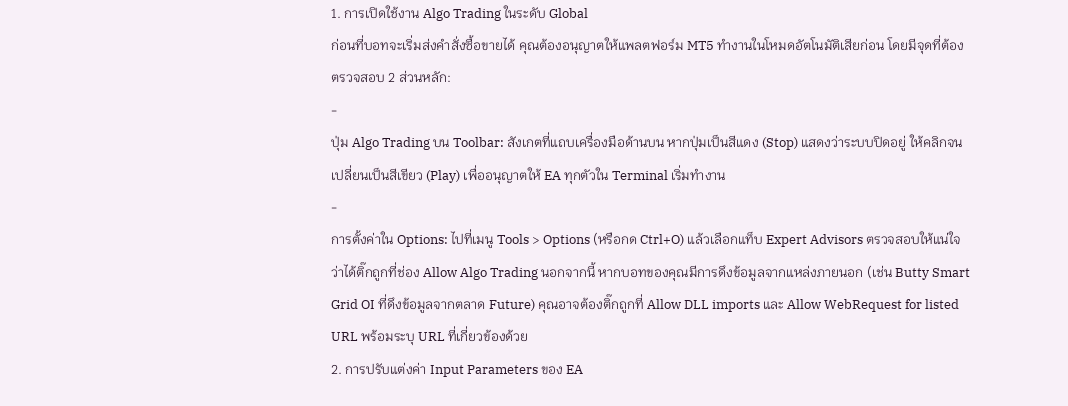1. การเปิดใช้งาน Algo Trading ในระดับ Global
ก่อนที่บอทจะเริ่มส่งคำสั่งซื้อขายได้ คุณต้องอนุญาตให้แพลตฟอร์ม MT5 ทำงานในโหมดอัตโนมัติเสียก่อน โดยมีจุดที่ต้องตรวจสอบ 2 ส่วนหลัก:
-
ปุ่ม Algo Trading บน Toolbar: สังเกตที่แถบเครื่องมือด้านบน หากปุ่มเป็นสีแดง (Stop) แสดงว่าระบบปิดอยู่ ให้คลิกจนเปลี่ยนเป็นสีเขียว (Play) เพื่ออนุญาตให้ EA ทุกตัวใน Terminal เริ่มทำงาน
-
การตั้งค่าใน Options: ไปที่เมนู Tools > Options (หรือกด Ctrl+O) แล้วเลือกแท็บ Expert Advisors ตรวจสอบให้แน่ใจว่าได้ติ๊กถูกที่ช่อง Allow Algo Trading นอกจากนี้ หากบอทของคุณมีการดึงข้อมูลจากแหล่งภายนอก (เช่น Butty Smart Grid OI ที่ดึงข้อมูลจากตลาด Future) คุณอาจต้องติ๊กถูกที่ Allow DLL imports และ Allow WebRequest for listed URL พร้อมระบุ URL ที่เกี่ยวข้องด้วย
2. การปรับแต่งค่า Input Parameters ของ EA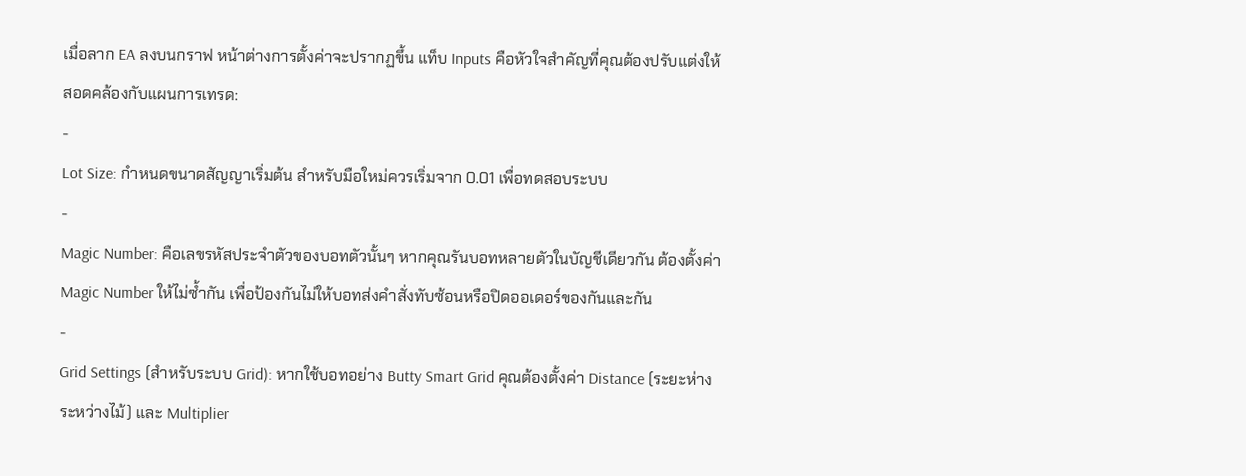เมื่อลาก EA ลงบนกราฟ หน้าต่างการตั้งค่าจะปรากฏขึ้น แท็บ Inputs คือหัวใจสำคัญที่คุณต้องปรับแต่งให้สอดคล้องกับแผนการเทรด:
-
Lot Size: กำหนดขนาดสัญญาเริ่มต้น สำหรับมือใหม่ควรเริ่มจาก 0.01 เพื่อทดสอบระบบ
-
Magic Number: คือเลขรหัสประจำตัวของบอทตัวนั้นๆ หากคุณรันบอทหลายตัวในบัญชีเดียวกัน ต้องตั้งค่า Magic Number ให้ไม่ซ้ำกัน เพื่อป้องกันไม่ให้บอทส่งคำสั่งทับซ้อนหรือปิดออเดอร์ของกันและกัน
-
Grid Settings (สำหรับระบบ Grid): หากใช้บอทอย่าง Butty Smart Grid คุณต้องตั้งค่า Distance (ระยะห่างระหว่างไม้) และ Multiplier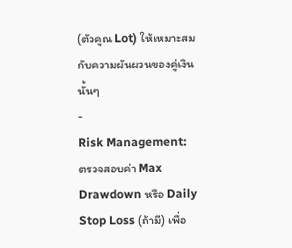(ตัวคูณ Lot) ให้เหมาะสมกับความผันผวนของคู่เงินนั้นๆ
-
Risk Management: ตรวจสอบค่า Max Drawdown หรือ Daily Stop Loss (ถ้ามี) เพื่อ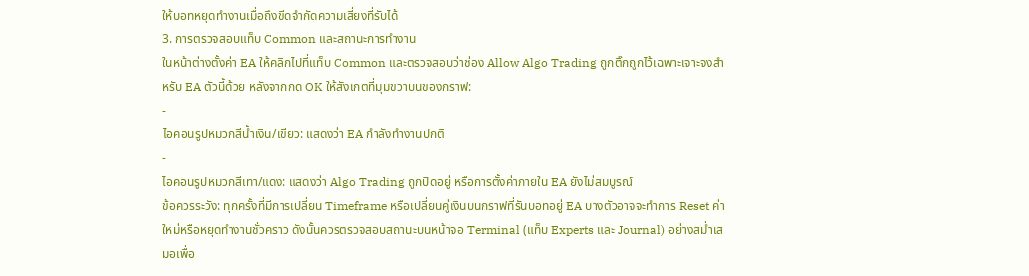ให้บอทหยุดทำงานเมื่อถึงขีดจำกัดความเสี่ยงที่รับได้
3. การตรวจสอบแท็บ Common และสถานะการทำงาน
ในหน้าต่างตั้งค่า EA ให้คลิกไปที่แท็บ Common และตรวจสอบว่าช่อง Allow Algo Trading ถูกติ๊กถูกไว้เฉพาะเจาะจงสำหรับ EA ตัวนี้ด้วย หลังจากกด OK ให้สังเกตที่มุมขวาบนของกราฟ:
-
ไอคอนรูปหมวกสีน้ำเงิน/เขียว: แสดงว่า EA กำลังทำงานปกติ
-
ไอคอนรูปหมวกสีเทา/แดง: แสดงว่า Algo Trading ถูกปิดอยู่ หรือการตั้งค่าภายใน EA ยังไม่สมบูรณ์
ข้อควรระวัง: ทุกครั้งที่มีการเปลี่ยน Timeframe หรือเปลี่ยนคู่เงินบนกราฟที่รันบอทอยู่ EA บางตัวอาจจะทำการ Reset ค่าใหม่หรือหยุดทำงานชั่วคราว ดังนั้นควรตรวจสอบสถานะบนหน้าจอ Terminal (แท็บ Experts และ Journal) อย่างสม่ำเสมอเพื่อ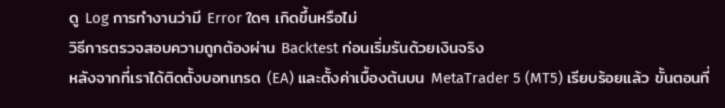ดู Log การทำงานว่ามี Error ใดๆ เกิดขึ้นหรือไม่
วิธีการตรวจสอบความถูกต้องผ่าน Backtest ก่อนเริ่มรันด้วยเงินจริง
หลังจากที่เราได้ติดตั้งบอทเทรด (EA) และตั้งค่าเบื้องต้นบน MetaTrader 5 (MT5) เรียบร้อยแล้ว ขั้นตอนที่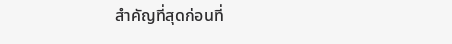สำคัญที่สุดก่อนที่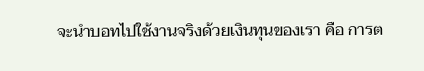จะนำบอทไปใช้งานจริงด้วยเงินทุนของเรา คือ การต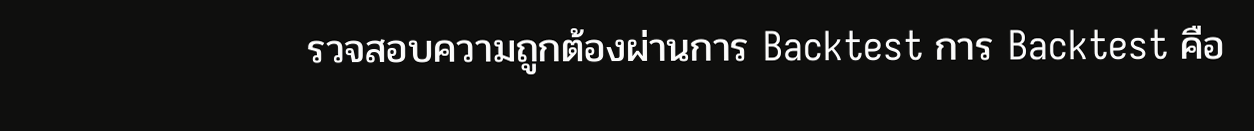รวจสอบความถูกต้องผ่านการ Backtest การ Backtest คือ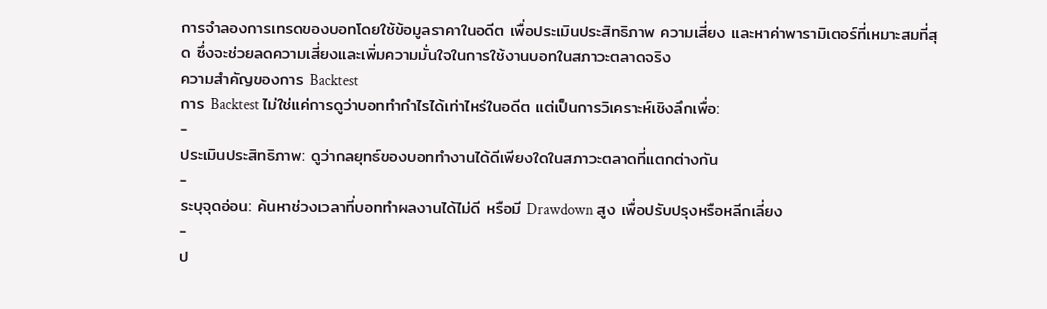การจำลองการเทรดของบอทโดยใช้ข้อมูลราคาในอดีต เพื่อประเมินประสิทธิภาพ ความเสี่ยง และหาค่าพารามิเตอร์ที่เหมาะสมที่สุด ซึ่งจะช่วยลดความเสี่ยงและเพิ่มความมั่นใจในการใช้งานบอทในสภาวะตลาดจริง
ความสำคัญของการ Backtest
การ Backtest ไม่ใช่แค่การดูว่าบอททำกำไรได้เท่าไหร่ในอดีต แต่เป็นการวิเคราะห์เชิงลึกเพื่อ:
-
ประเมินประสิทธิภาพ: ดูว่ากลยุทธ์ของบอททำงานได้ดีเพียงใดในสภาวะตลาดที่แตกต่างกัน
-
ระบุจุดอ่อน: ค้นหาช่วงเวลาที่บอททำผลงานได้ไม่ดี หรือมี Drawdown สูง เพื่อปรับปรุงหรือหลีกเลี่ยง
-
ป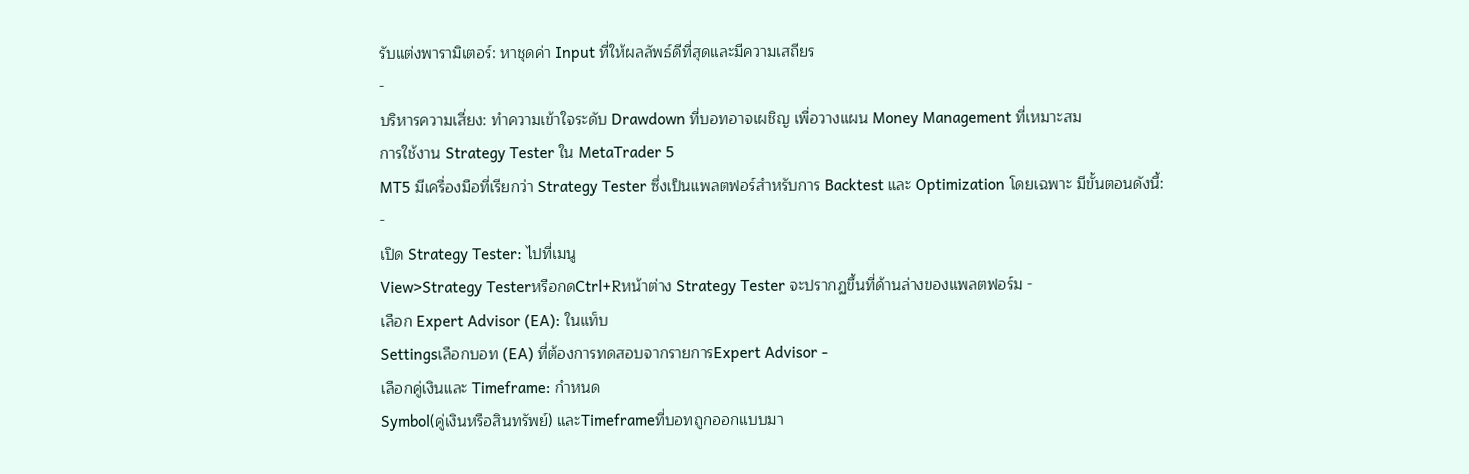รับแต่งพารามิเตอร์: หาชุดค่า Input ที่ให้ผลลัพธ์ดีที่สุดและมีความเสถียร
-
บริหารความเสี่ยง: ทำความเข้าใจระดับ Drawdown ที่บอทอาจเผชิญ เพื่อวางแผน Money Management ที่เหมาะสม
การใช้งาน Strategy Tester ใน MetaTrader 5
MT5 มีเครื่องมือที่เรียกว่า Strategy Tester ซึ่งเป็นแพลตฟอร์สำหรับการ Backtest และ Optimization โดยเฉพาะ มีขั้นตอนดังนี้:
-
เปิด Strategy Tester: ไปที่เมนู
View>Strategy TesterหรือกดCtrl+Rหน้าต่าง Strategy Tester จะปรากฏขึ้นที่ด้านล่างของแพลตฟอร์ม -
เลือก Expert Advisor (EA): ในแท็บ
Settingsเลือกบอท (EA) ที่ต้องการทดสอบจากรายการExpert Advisor -
เลือกคู่เงินและ Timeframe: กำหนด
Symbol(คู่เงินหรือสินทรัพย์) และTimeframeที่บอทถูกออกแบบมา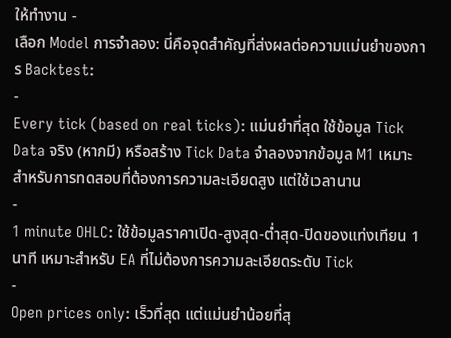ให้ทำงาน -
เลือก Model การจำลอง: นี่คือจุดสำคัญที่ส่งผลต่อความแม่นยำของการ Backtest:
-
Every tick (based on real ticks): แม่นยำที่สุด ใช้ข้อมูล Tick Data จริง (หากมี) หรือสร้าง Tick Data จำลองจากข้อมูล M1 เหมาะสำหรับการทดสอบที่ต้องการความละเอียดสูง แต่ใช้เวลานาน
-
1 minute OHLC: ใช้ข้อมูลราคาเปิด-สูงสุด-ต่ำสุด-ปิดของแท่งเทียน 1 นาที เหมาะสำหรับ EA ที่ไม่ต้องการความละเอียดระดับ Tick
-
Open prices only: เร็วที่สุด แต่แม่นยำน้อยที่สุ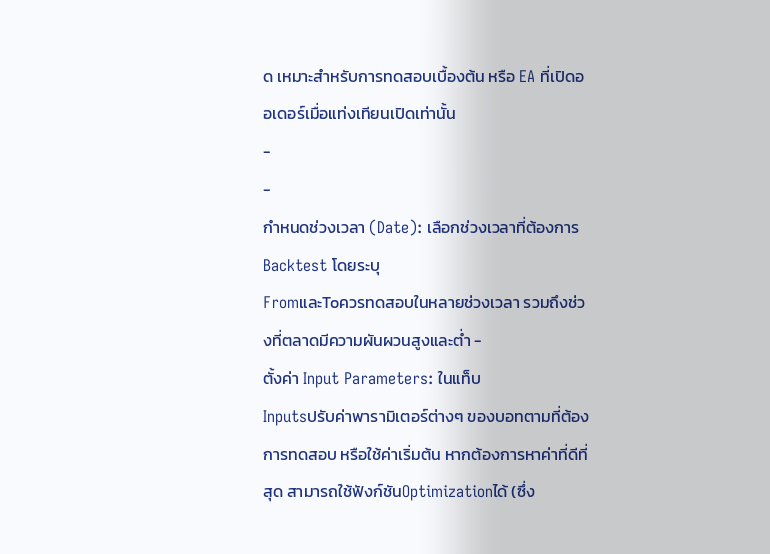ด เหมาะสำหรับการทดสอบเบื้องต้น หรือ EA ที่เปิดออเดอร์เมื่อแท่งเทียนเปิดเท่านั้น
-
-
กำหนดช่วงเวลา (Date): เลือกช่วงเวลาที่ต้องการ Backtest โดยระบุ
FromและToควรทดสอบในหลายช่วงเวลา รวมถึงช่วงที่ตลาดมีความผันผวนสูงและต่ำ -
ตั้งค่า Input Parameters: ในแท็บ
Inputsปรับค่าพารามิเตอร์ต่างๆ ของบอทตามที่ต้องการทดสอบ หรือใช้ค่าเริ่มต้น หากต้องการหาค่าที่ดีที่สุด สามารถใช้ฟังก์ชันOptimizationได้ (ซึ่ง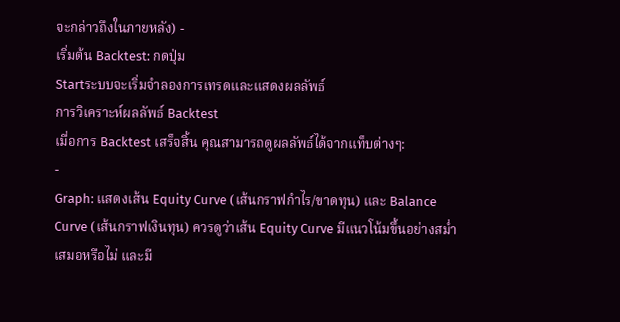จะกล่าวถึงในภายหลัง) -
เริ่มต้น Backtest: กดปุ่ม
Startระบบจะเริ่มจำลองการเทรดและแสดงผลลัพธ์
การวิเคราะห์ผลลัพธ์ Backtest
เมื่อการ Backtest เสร็จสิ้น คุณสามารถดูผลลัพธ์ได้จากแท็บต่างๆ:
-
Graph: แสดงเส้น Equity Curve (เส้นกราฟกำไร/ขาดทุน) และ Balance Curve (เส้นกราฟเงินทุน) ควรดูว่าเส้น Equity Curve มีแนวโน้มขึ้นอย่างสม่ำเสมอหรือไม่ และมี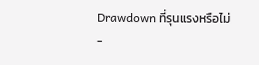Drawdown ที่รุนแรงหรือไม่
-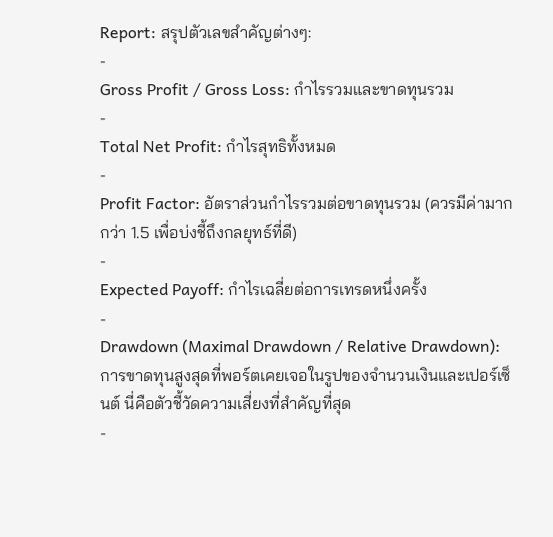Report: สรุปตัวเลขสำคัญต่างๆ:
-
Gross Profit / Gross Loss: กำไรรวมและขาดทุนรวม
-
Total Net Profit: กำไรสุทธิทั้งหมด
-
Profit Factor: อัตราส่วนกำไรรวมต่อขาดทุนรวม (ควรมีค่ามากกว่า 1.5 เพื่อบ่งชี้ถึงกลยุทธ์ที่ดี)
-
Expected Payoff: กำไรเฉลี่ยต่อการเทรดหนึ่งครั้ง
-
Drawdown (Maximal Drawdown / Relative Drawdown): การขาดทุนสูงสุดที่พอร์ตเคยเจอในรูปของจำนวนเงินและเปอร์เซ็นต์ นี่คือตัวชี้วัดความเสี่ยงที่สำคัญที่สุด
-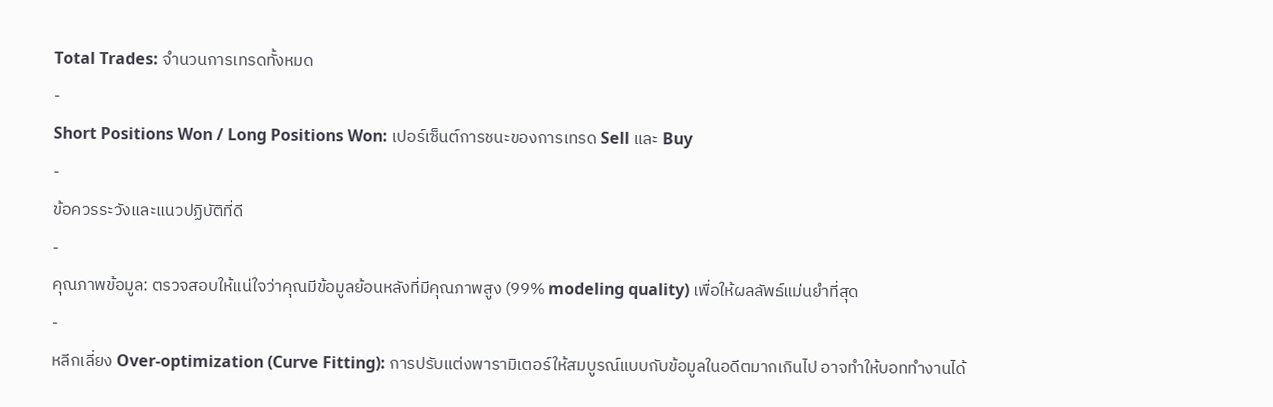Total Trades: จำนวนการเทรดทั้งหมด
-
Short Positions Won / Long Positions Won: เปอร์เซ็นต์การชนะของการเทรด Sell และ Buy
-
ข้อควรระวังและแนวปฏิบัติที่ดี
-
คุณภาพข้อมูล: ตรวจสอบให้แน่ใจว่าคุณมีข้อมูลย้อนหลังที่มีคุณภาพสูง (99% modeling quality) เพื่อให้ผลลัพธ์แม่นยำที่สุด
-
หลีกเลี่ยง Over-optimization (Curve Fitting): การปรับแต่งพารามิเตอร์ให้สมบูรณ์แบบกับข้อมูลในอดีตมากเกินไป อาจทำให้บอททำงานได้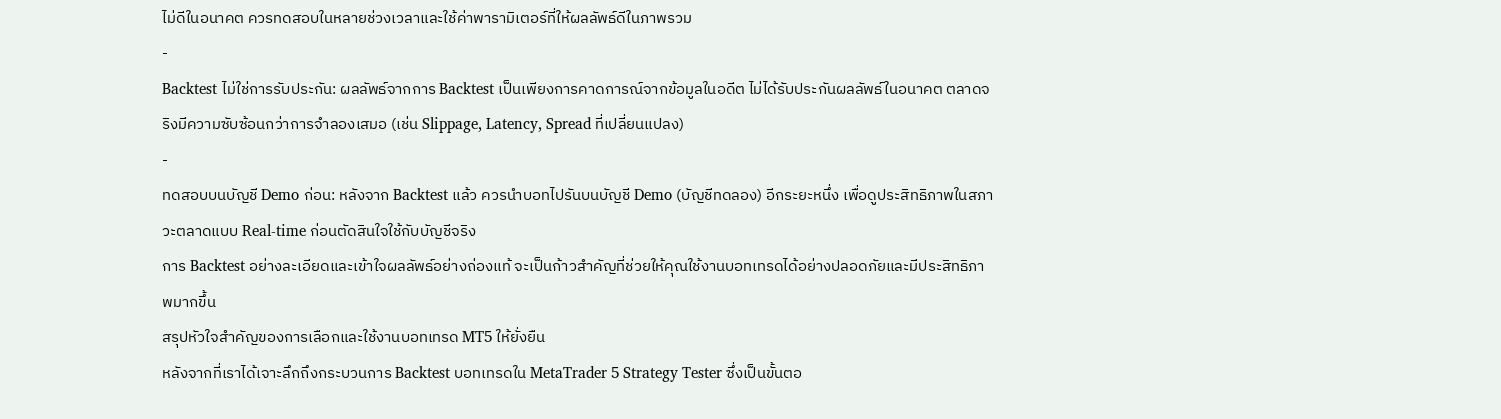ไม่ดีในอนาคต ควรทดสอบในหลายช่วงเวลาและใช้ค่าพารามิเตอร์ที่ให้ผลลัพธ์ดีในภาพรวม
-
Backtest ไม่ใช่การรับประกัน: ผลลัพธ์จากการ Backtest เป็นเพียงการคาดการณ์จากข้อมูลในอดีต ไม่ได้รับประกันผลลัพธ์ในอนาคต ตลาดจริงมีความซับซ้อนกว่าการจำลองเสมอ (เช่น Slippage, Latency, Spread ที่เปลี่ยนแปลง)
-
ทดสอบบนบัญชี Demo ก่อน: หลังจาก Backtest แล้ว ควรนำบอทไปรันบนบัญชี Demo (บัญชีทดลอง) อีกระยะหนึ่ง เพื่อดูประสิทธิภาพในสภาวะตลาดแบบ Real-time ก่อนตัดสินใจใช้กับบัญชีจริง
การ Backtest อย่างละเอียดและเข้าใจผลลัพธ์อย่างถ่องแท้ จะเป็นก้าวสำคัญที่ช่วยให้คุณใช้งานบอทเทรดได้อย่างปลอดภัยและมีประสิทธิภาพมากขึ้น
สรุปหัวใจสำคัญของการเลือกและใช้งานบอทเทรด MT5 ให้ยั่งยืน
หลังจากที่เราได้เจาะลึกถึงกระบวนการ Backtest บอทเทรดใน MetaTrader 5 Strategy Tester ซึ่งเป็นขั้นตอ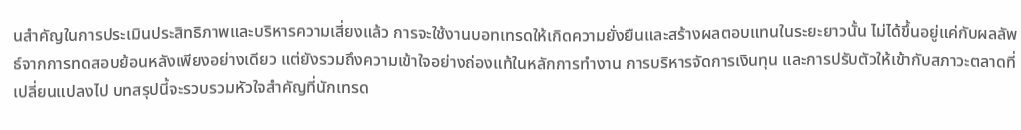นสำคัญในการประเมินประสิทธิภาพและบริหารความเสี่ยงแล้ว การจะใช้งานบอทเทรดให้เกิดความยั่งยืนและสร้างผลตอบแทนในระยะยาวนั้น ไม่ได้ขึ้นอยู่แค่กับผลลัพธ์จากการทดสอบย้อนหลังเพียงอย่างเดียว แต่ยังรวมถึงความเข้าใจอย่างถ่องแท้ในหลักการทำงาน การบริหารจัดการเงินทุน และการปรับตัวให้เข้ากับสภาวะตลาดที่เปลี่ยนแปลงไป บทสรุปนี้จะรวบรวมหัวใจสำคัญที่นักเทรด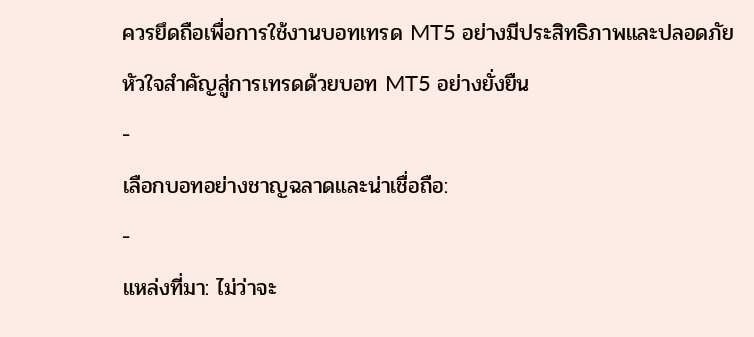ควรยึดถือเพื่อการใช้งานบอทเทรด MT5 อย่างมีประสิทธิภาพและปลอดภัย
หัวใจสำคัญสู่การเทรดด้วยบอท MT5 อย่างยั่งยืน
-
เลือกบอทอย่างชาญฉลาดและน่าเชื่อถือ:
-
แหล่งที่มา: ไม่ว่าจะ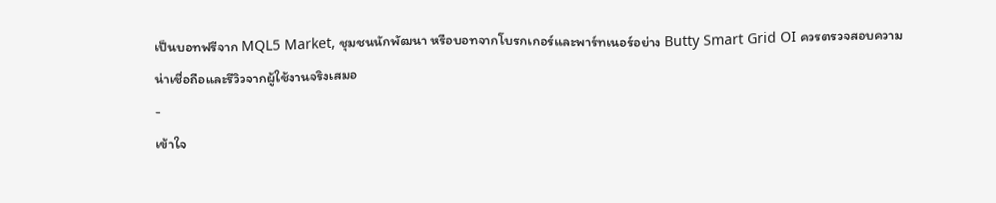เป็นบอทฟรีจาก MQL5 Market, ชุมชนนักพัฒนา หรือบอทจากโบรกเกอร์และพาร์ทเนอร์อย่าง Butty Smart Grid OI ควรตรวจสอบความน่าเชื่อถือและรีวิวจากผู้ใช้งานจริงเสมอ
-
เข้าใจ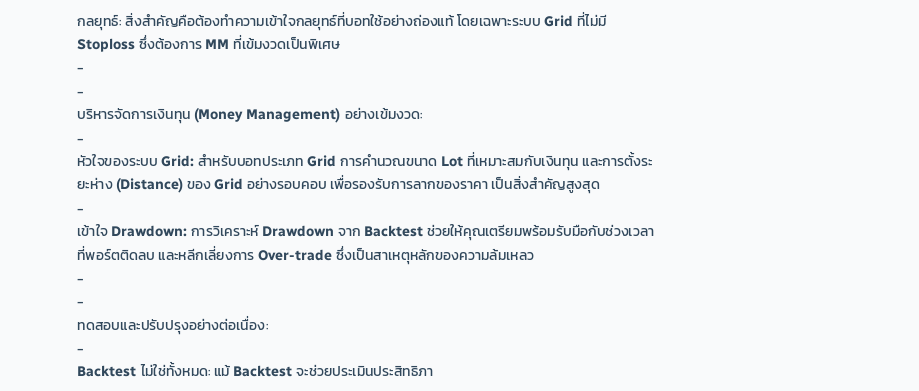กลยุทธ์: สิ่งสำคัญคือต้องทำความเข้าใจกลยุทธ์ที่บอทใช้อย่างถ่องแท้ โดยเฉพาะระบบ Grid ที่ไม่มี Stoploss ซึ่งต้องการ MM ที่เข้มงวดเป็นพิเศษ
-
-
บริหารจัดการเงินทุน (Money Management) อย่างเข้มงวด:
-
หัวใจของระบบ Grid: สำหรับบอทประเภท Grid การคำนวณขนาด Lot ที่เหมาะสมกับเงินทุน และการตั้งระยะห่าง (Distance) ของ Grid อย่างรอบคอบ เพื่อรองรับการลากของราคา เป็นสิ่งสำคัญสูงสุด
-
เข้าใจ Drawdown: การวิเคราะห์ Drawdown จาก Backtest ช่วยให้คุณเตรียมพร้อมรับมือกับช่วงเวลาที่พอร์ตติดลบ และหลีกเลี่ยงการ Over-trade ซึ่งเป็นสาเหตุหลักของความล้มเหลว
-
-
ทดสอบและปรับปรุงอย่างต่อเนื่อง:
-
Backtest ไม่ใช่ทั้งหมด: แม้ Backtest จะช่วยประเมินประสิทธิภา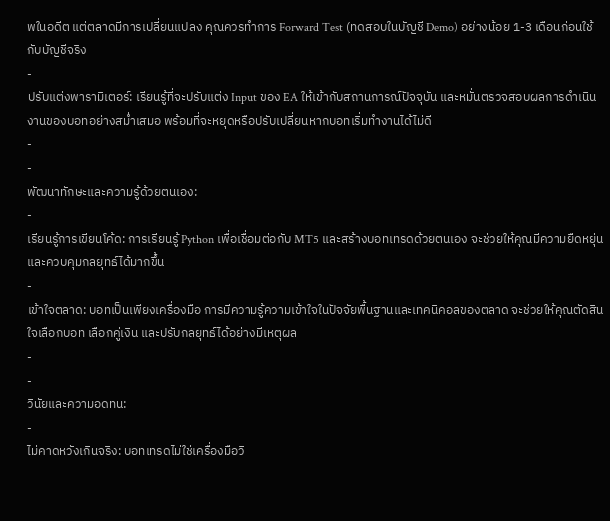พในอดีต แต่ตลาดมีการเปลี่ยนแปลง คุณควรทำการ Forward Test (ทดสอบในบัญชี Demo) อย่างน้อย 1-3 เดือนก่อนใช้กับบัญชีจริง
-
ปรับแต่งพารามิเตอร์: เรียนรู้ที่จะปรับแต่ง Input ของ EA ให้เข้ากับสถานการณ์ปัจจุบัน และหมั่นตรวจสอบผลการดำเนินงานของบอทอย่างสม่ำเสมอ พร้อมที่จะหยุดหรือปรับเปลี่ยนหากบอทเริ่มทำงานได้ไม่ดี
-
-
พัฒนาทักษะและความรู้ด้วยตนเอง:
-
เรียนรู้การเขียนโค้ด: การเรียนรู้ Python เพื่อเชื่อมต่อกับ MT5 และสร้างบอทเทรดด้วยตนเอง จะช่วยให้คุณมีความยืดหยุ่นและควบคุมกลยุทธ์ได้มากขึ้น
-
เข้าใจตลาด: บอทเป็นเพียงเครื่องมือ การมีความรู้ความเข้าใจในปัจจัยพื้นฐานและเทคนิคอลของตลาด จะช่วยให้คุณตัดสินใจเลือกบอท เลือกคู่เงิน และปรับกลยุทธ์ได้อย่างมีเหตุผล
-
-
วินัยและความอดทน:
-
ไม่คาดหวังเกินจริง: บอทเทรดไม่ใช่เครื่องมือวิ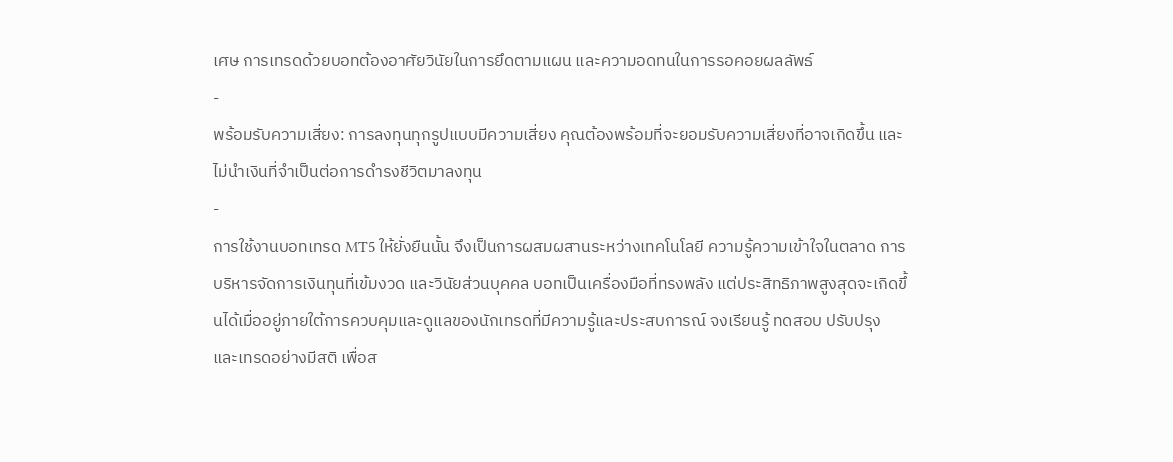เศษ การเทรดด้วยบอทต้องอาศัยวินัยในการยึดตามแผน และความอดทนในการรอคอยผลลัพธ์
-
พร้อมรับความเสี่ยง: การลงทุนทุกรูปแบบมีความเสี่ยง คุณต้องพร้อมที่จะยอมรับความเสี่ยงที่อาจเกิดขึ้น และไม่นำเงินที่จำเป็นต่อการดำรงชีวิตมาลงทุน
-
การใช้งานบอทเทรด MT5 ให้ยั่งยืนนั้น จึงเป็นการผสมผสานระหว่างเทคโนโลยี ความรู้ความเข้าใจในตลาด การบริหารจัดการเงินทุนที่เข้มงวด และวินัยส่วนบุคคล บอทเป็นเครื่องมือที่ทรงพลัง แต่ประสิทธิภาพสูงสุดจะเกิดขึ้นได้เมื่ออยู่ภายใต้การควบคุมและดูแลของนักเทรดที่มีความรู้และประสบการณ์ จงเรียนรู้ ทดสอบ ปรับปรุง และเทรดอย่างมีสติ เพื่อส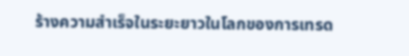ร้างความสำเร็จในระยะยาวในโลกของการเทรด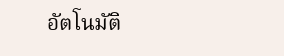อัตโนมัติ